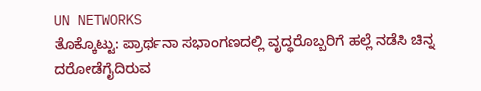UN NETWORKS
ತೊಕ್ಕೊಟ್ಟು: ಪ್ರಾರ್ಥನಾ ಸಭಾಂಗಣದಲ್ಲಿ ವೃದ್ಧರೊಬ್ಬರಿಗೆ ಹಲ್ಲೆ ನಡೆಸಿ ಚಿನ್ನ ದರೋಡೆಗೈದಿರುವ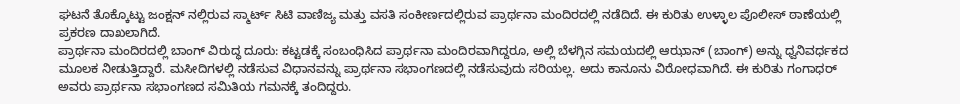ಘಟನೆ ತೊಕ್ಕೊಟ್ಟು ಜಂಕ್ಷನ್ ನಲ್ಲಿರುವ ಸ್ಮಾರ್ಟ್ ಸಿಟಿ ವಾಣಿಜ್ಯ ಮತ್ತು ವಸತಿ ಸಂಕೀರ್ಣದಲ್ಲಿರುವ ಪ್ರಾರ್ಥನಾ ಮಂದಿರದಲ್ಲಿ ನಡೆದಿದೆ. ಈ ಕುರಿತು ಉಳ್ಳಾಲ ಪೊಲೀಸ್ ಠಾಣೆಯಲ್ಲಿ ಪ್ರಕರಣ ದಾಖಲಾಗಿದೆ.
ಪ್ರಾರ್ಥನಾ ಮಂದಿರದಲ್ಲಿ ಬಾಂಗ್ ವಿರುದ್ಧ ದೂರು: ಕಟ್ಟಡಕ್ಕೆ ಸಂಬಂಧಿಸಿದ ಪ್ರಾರ್ಥನಾ ಮಂದಿರವಾಗಿದ್ದರೂ, ಅಲ್ಲಿ ಬೆಳಗ್ಗಿನ ಸಮಯದಲ್ಲಿ ಆಝಾನ್ (ಬಾಂಗ್) ಅನ್ನು ಧ್ವನಿವರ್ಧಕದ ಮೂಲಕ ನೀಡುತ್ತಿದ್ದಾರೆ. ಮಸೀದಿಗಳಲ್ಲಿ ನಡೆಸುವ ವಿಧಾನವನ್ನು ಪ್ರಾರ್ಥನಾ ಸಭಾಂಗಣದಲ್ಲಿ ನಡೆಸುವುದು ಸರಿಯಲ್ಲ. ಅದು ಕಾನೂನು ವಿರೋಧವಾಗಿದೆ. ಈ ಕುರಿತು ಗಂಗಾಧರ್ ಅವರು ಪ್ರಾರ್ಥನಾ ಸಭಾಂಗಣದ ಸಮಿತಿಯ ಗಮನಕ್ಕೆ ತಂದಿದ್ದರು.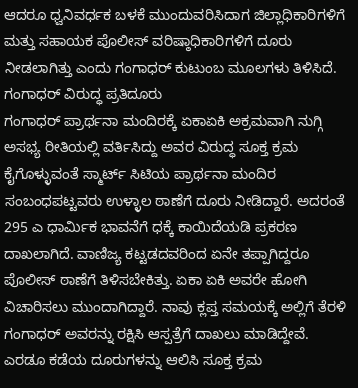ಆದರೂ ಧ್ವನಿವರ್ಧಕ ಬಳಕೆ ಮುಂದುವರಿಸಿದಾಗ ಜಿಲ್ಲಾಧಿಕಾರಿಗಳಿಗೆ ಮತ್ತು ಸಹಾಯಕ ಪೊಲೀಸ್ ವರಿಷ್ಠಾಧಿಕಾರಿಗಳಿಗೆ ದೂರು ನೀಡಲಾಗಿತ್ತು ಎಂದು ಗಂಗಾಧರ್ ಕುಟುಂಬ ಮೂಲಗಳು ತಿಳಿಸಿದೆ.
ಗಂಗಾಧರ್ ವಿರುದ್ಧ ಪ್ರತಿದೂರು
ಗಂಗಾಧರ್ ಪ್ರಾರ್ಥನಾ ಮಂದಿರಕ್ಕೆ ಏಕಾಏಕಿ ಅಕ್ರಮವಾಗಿ ನುಗ್ಗಿ ಅಸಭ್ಯ ರೀತಿಯಲ್ಲಿ ವರ್ತಿಸಿದ್ದು ಅವರ ವಿರುದ್ಧ ಸೂಕ್ತ ಕ್ರಮ ಕೈಗೊಳ್ಳುವಂತೆ ಸ್ಮಾರ್ಟ್ ಸಿಟಿಯ ಪ್ರಾರ್ಥನಾ ಮಂದಿರ ಸಂಬಂಧಪಟ್ಟವರು ಉಳ್ಳಾಲ ಠಾಣೆಗೆ ದೂರು ನೀಡಿದ್ದಾರೆ. ಅದರಂತೆ 295 ಎ ಧಾರ್ಮಿಕ ಭಾವನೆಗೆ ಧಕ್ಕೆ ಕಾಯಿದೆಯಡಿ ಪ್ರಕರಣ ದಾಖಲಾಗಿದೆ. ವಾಣಿಜ್ಯ ಕಟ್ಟಡದವರಿಂದ ಏನೇ ತಪ್ಪಾಗಿದ್ದರೂ ಪೊಲೀಸ್ ಠಾಣೆಗೆ ತಿಳಿಸಬೇಕಿತ್ತು. ಏಕಾ ಏಕಿ ಅವರೇ ಹೋಗಿ ವಿಚಾರಿಸಲು ಮುಂದಾಗಿದ್ದಾರೆ. ನಾವು ಕ್ಲಪ್ತ ಸಮಯಕ್ಕೆ ಅಲ್ಲಿಗೆ ತೆರಳಿ ಗಂಗಾಧರ್ ಅವರನ್ನು ರಕ್ಷಿಸಿ ಆಸ್ಪತ್ರೆಗೆ ದಾಖಲು ಮಾಡಿದ್ದೇವೆ. ಎರಡೂ ಕಡೆಯ ದೂರುಗಳನ್ನು ಆಲಿಸಿ ಸೂಕ್ತ ಕ್ರಮ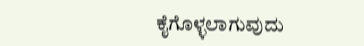ಕೈಗೊಳ್ಳಲಾಗುವುದು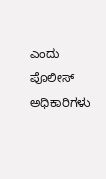ಎಂದು ಪೊಲೀಸ್ ಅಧಿಕಾರಿಗಳು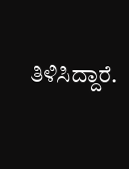ತಿಳಿಸಿದ್ದಾರೆ.